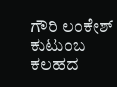ಗೌರಿ ಲಂಕೇಶ್ ಕುಟುಂಬ ಕಲಹದ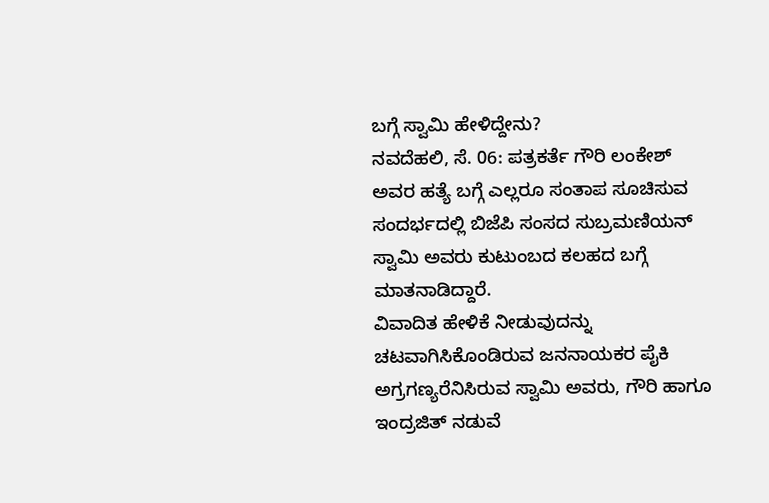ಬಗ್ಗೆ ಸ್ವಾಮಿ ಹೇಳಿದ್ದೇನು?
ನವದೆಹಲಿ, ಸೆ. 06: ಪತ್ರಕರ್ತೆ ಗೌರಿ ಲಂಕೇಶ್ ಅವರ ಹತ್ಯೆ ಬಗ್ಗೆ ಎಲ್ಲರೂ ಸಂತಾಪ ಸೂಚಿಸುವ ಸಂದರ್ಭದಲ್ಲಿ ಬಿಜೆಪಿ ಸಂಸದ ಸುಬ್ರಮಣಿಯನ್ ಸ್ವಾಮಿ ಅವರು ಕುಟುಂಬದ ಕಲಹದ ಬಗ್ಗೆ ಮಾತನಾಡಿದ್ದಾರೆ.
ವಿವಾದಿತ ಹೇಳಿಕೆ ನೀಡುವುದನ್ನು ಚಟವಾಗಿಸಿಕೊಂಡಿರುವ ಜನನಾಯಕರ ಪೈಕಿ ಅಗ್ರಗಣ್ಯರೆನಿಸಿರುವ ಸ್ವಾಮಿ ಅವರು, ಗೌರಿ ಹಾಗೂ ಇಂದ್ರಜಿತ್ ನಡುವೆ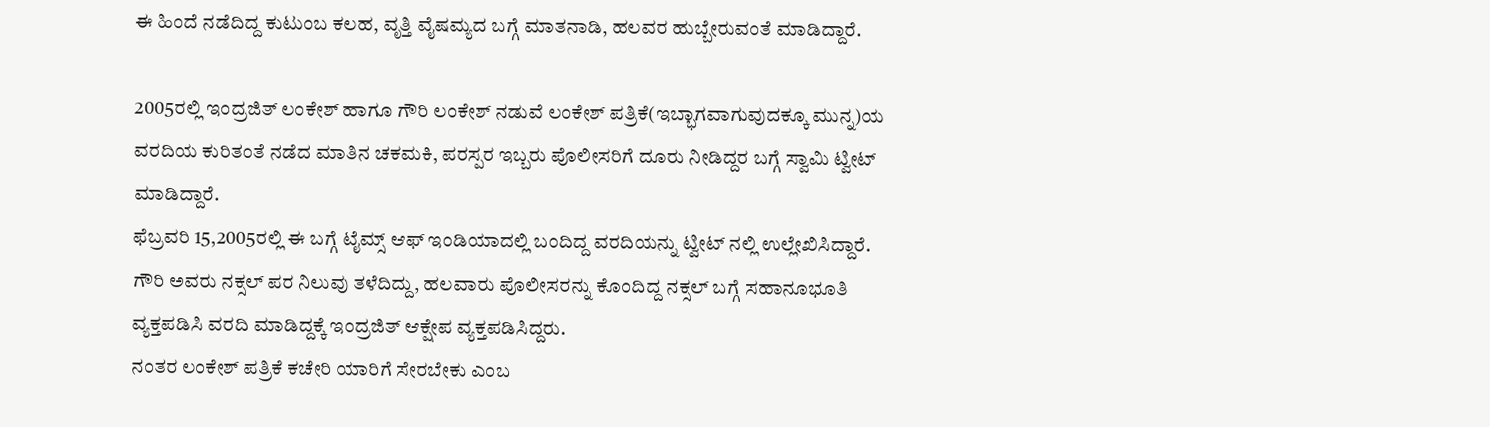ಈ ಹಿಂದೆ ನಡೆದಿದ್ದ ಕುಟುಂಬ ಕಲಹ, ವೃತ್ತಿ ವೈಷಮ್ಯದ ಬಗ್ಗೆ ಮಾತನಾಡಿ, ಹಲವರ ಹುಬ್ಬೇರುವಂತೆ ಮಾಡಿದ್ದಾರೆ.

2005ರಲ್ಲಿ ಇಂದ್ರಜಿತ್ ಲಂಕೇಶ್ ಹಾಗೂ ಗೌರಿ ಲಂಕೇಶ್ ನಡುವೆ ಲಂಕೇಶ್ ಪತ್ರಿಕೆ(ಇಬ್ಭಾಗವಾಗುವುದಕ್ಕೂ ಮುನ್ನ)ಯ ವರದಿಯ ಕುರಿತಂತೆ ನಡೆದ ಮಾತಿನ ಚಕಮಕಿ, ಪರಸ್ಪರ ಇಬ್ಬರು ಪೊಲೀಸರಿಗೆ ದೂರು ನೀಡಿದ್ದರ ಬಗ್ಗೆ ಸ್ವಾಮಿ ಟ್ವೀಟ್ ಮಾಡಿದ್ದಾರೆ.
ಫೆಬ್ರವರಿ 15,2005ರಲ್ಲಿ ಈ ಬಗ್ಗೆ ಟೈಮ್ಸ್ ಆಫ್ ಇಂಡಿಯಾದಲ್ಲಿ ಬಂದಿದ್ದ ವರದಿಯನ್ನು ಟ್ವೀಟ್ ನಲ್ಲಿ ಉಲ್ಲೇಖಿಸಿದ್ದಾರೆ. ಗೌರಿ ಅವರು ನಕ್ಸಲ್ ಪರ ನಿಲುವು ತಳೆದಿದ್ದು, ಹಲವಾರು ಪೊಲೀಸರನ್ನು ಕೊಂದಿದ್ದ ನಕ್ಸಲ್ ಬಗ್ಗೆ ಸಹಾನೂಭೂತಿ ವ್ಯಕ್ತಪಡಿಸಿ ವರದಿ ಮಾಡಿದ್ದಕ್ಕೆ ಇಂದ್ರಜಿತ್ ಆಕ್ಷೇಪ ವ್ಯಕ್ತಪಡಿಸಿದ್ದರು.
ನಂತರ ಲಂಕೇಶ್ ಪತ್ರಿಕೆ ಕಚೇರಿ ಯಾರಿಗೆ ಸೇರಬೇಕು ಎಂಬ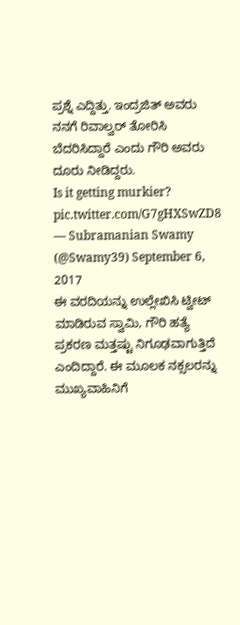ಪ್ರಶ್ನೆ ಎದ್ದಿತ್ತು. ಇಂದ್ರಜಿತ್ ಅವರು ನನಗೆ ರಿವಾಲ್ವರ್ ತೋರಿಸಿ ಬೆದರಿಸಿದ್ದಾರೆ ಎಂದು ಗೌರಿ ಅವರು ದೂರು ನೀಡಿದ್ದರು.
Is it getting murkier? pic.twitter.com/G7gHXSwZD8
— Subramanian Swamy (@Swamy39) September 6, 2017
ಈ ವರದಿಯನ್ನು ಉಲ್ಲೇಖಿಸಿ ಟ್ವೀಟ್ ಮಾಡಿರುವ ಸ್ವಾಮಿ, ಗೌರಿ ಹತ್ಯೆ ಪ್ರಕರಣ ಮತ್ತಷ್ಟು ನಿಗೂಢವಾಗುತ್ತಿದೆ ಎಂದಿದ್ದಾರೆ. ಈ ಮೂಲಕ ನಕ್ಸಲರನ್ನು ಮುಖ್ಯವಾಹಿನಿಗೆ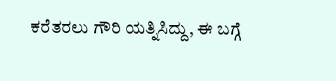ಕರೆತರಲು ಗೌರಿ ಯತ್ನಿಸಿದ್ದು, ಈ ಬಗ್ಗೆ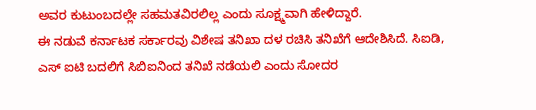ಅವರ ಕುಟುಂಬದಲ್ಲೇ ಸಹಮತವಿರಲಿಲ್ಲ ಎಂದು ಸೂಕ್ಷ್ಮವಾಗಿ ಹೇಳಿದ್ದಾರೆ.
ಈ ನಡುವೆ ಕರ್ನಾಟಕ ಸರ್ಕಾರವು ವಿಶೇಷ ತನಿಖಾ ದಳ ರಚಿಸಿ ತನಿಖೆಗೆ ಆದೇಶಿಸಿದೆ. ಸಿಐಡಿ, ಎಸ್ ಐಟಿ ಬದಲಿಗೆ ಸಿಬಿಐನಿಂದ ತನಿಖೆ ನಡೆಯಲಿ ಎಂದು ಸೋದರ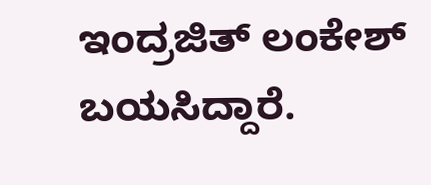ಇಂದ್ರಜಿತ್ ಲಂಕೇಶ್ ಬಯಸಿದ್ದಾರೆ.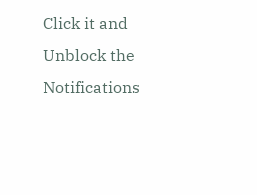Click it and Unblock the Notifications